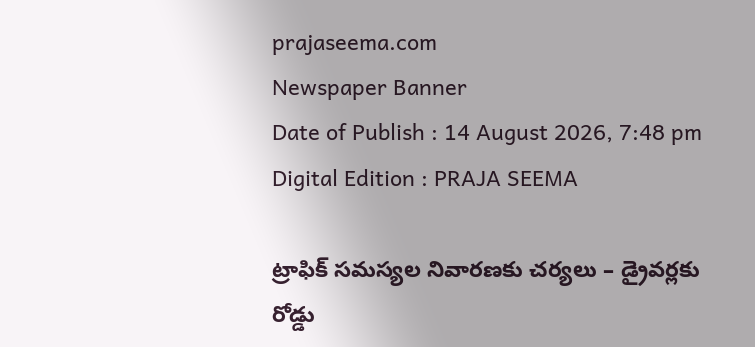prajaseema.com
Newspaper Banner
Date of Publish : 14 August 2026, 7:48 pm Digital Edition : PRAJA SEEMA

ట్రాఫిక్ సమస్యల నివారణకు చర్యలు – డ్రైవర్లకు రోడ్డు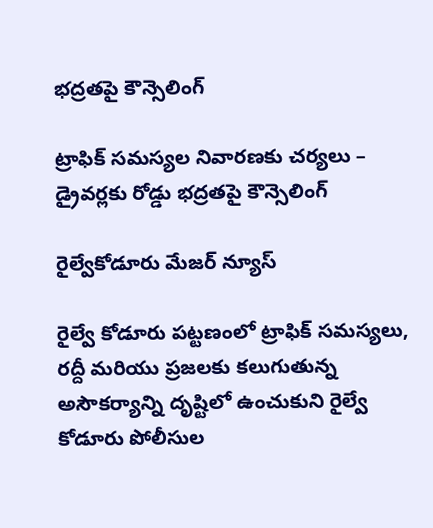భద్రతపై కౌన్సెలింగ్

ట్రాఫిక్ సమస్యల నివారణకు చర్యలు – డ్రైవర్లకు రోడ్డు భద్రతపై కౌన్సెలింగ్

రైల్వేకోడూరు మేజర్ న్యూస్

రైల్వే కోడూరు పట్టణంలో ట్రాఫిక్ సమస్యలు, రద్దీ మరియు ప్రజలకు కలుగుతున్న అసౌకర్యాన్ని దృష్టిలో ఉంచుకుని రైల్వే కోడూరు పోలీసుల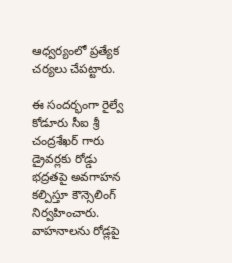ఆధ్వర్యంలో ప్రత్యేక చర్యలు చేపట్టారు.

ఈ సందర్భంగా రైల్వే కోడూరు సీఐ శ్రీ చంద్రశేఖర్ గారు డ్రైవర్లకు రోడ్డు భద్రతపై అవగాహన కల్పిస్తూ కౌన్సెలింగ్ నిర్వహించారు. వాహనాలను రోడ్లపై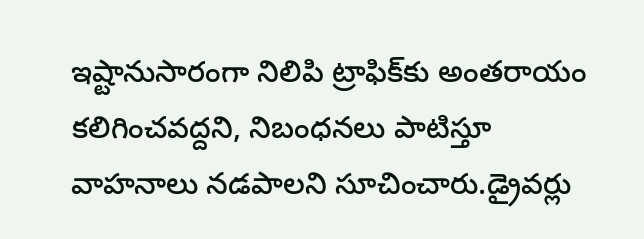ఇష్టానుసారంగా నిలిపి ట్రాఫిక్‌కు అంతరాయం కలిగించవద్దని, నిబంధనలు పాటిస్తూ వాహనాలు నడపాలని సూచించారు.డ్రైవర్లు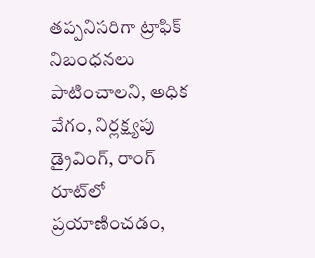తప్పనిసరిగా ట్రాఫిక్ నిబంధనలు పాటించాలని, అధిక వేగం, నిర్లక్ష్యపు డ్రైవింగ్, రాంగ్ రూట్‌లో ప్రయాణించడం,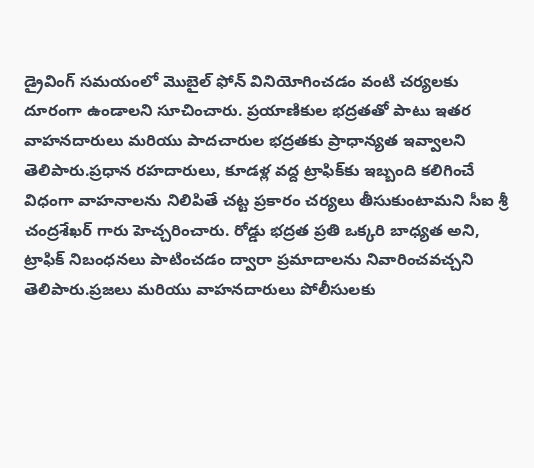డ్రైవింగ్ సమయంలో మొబైల్ ఫోన్ వినియోగించడం వంటి చర్యలకు దూరంగా ఉండాలని సూచించారు. ప్రయాణికుల భద్రతతో పాటు ఇతర వాహనదారులు మరియు పాదచారుల భద్రతకు ప్రాధాన్యత ఇవ్వాలని తెలిపారు.ప్రధాన రహదారులు, కూడళ్ల వద్ద ట్రాఫిక్‌కు ఇబ్బంది కలిగించే విధంగా వాహనాలను నిలిపితే చట్ట ప్రకారం చర్యలు తీసుకుంటామని సీఐ శ్రీ చంద్రశేఖర్ గారు హెచ్చరించారు. రోడ్డు భద్రత ప్రతి ఒక్కరి బాధ్యత అని, ట్రాఫిక్ నిబంధనలు పాటించడం ద్వారా ప్రమాదాలను నివారించవచ్చని తెలిపారు.ప్రజలు మరియు వాహనదారులు పోలీసులకు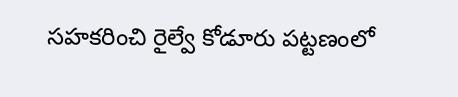సహకరించి రైల్వే కోడూరు పట్టణంలో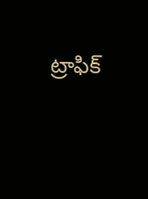ట్రాఫిక్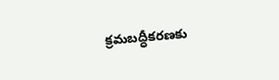క్రమబద్ధీకరణకు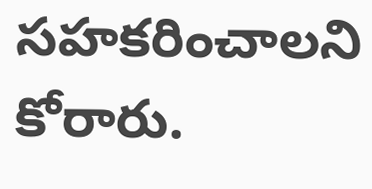సహకరించాలని కోరారు.